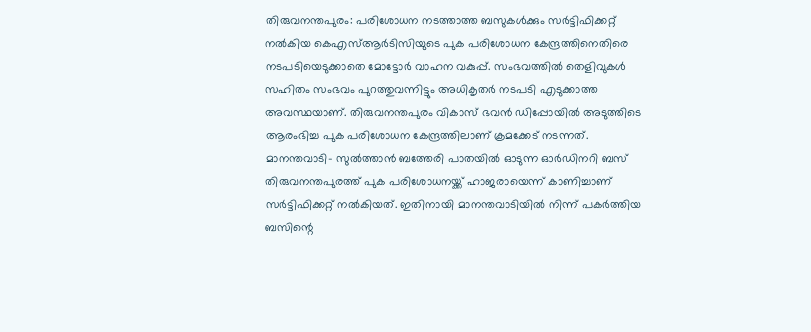തിരുവനന്തപുരം: പരിശോധന നടത്താത്ത ബസുകൾക്കും സർട്ടിഫിക്കറ്റ് നൽകിയ കെഎസ്ആർടിസിയുടെ പുക പരിശോധന കേന്ദ്രത്തിനെതിരെ നടപടിയെടുക്കാതെ മോട്ടോർ വാഹന വകുപ്പ്. സംഭവത്തിൽ തെളിവുകൾ സഹിതം സംഭവം പുറത്തുവന്നിട്ടും അധികൃതർ നടപടി എടുക്കാത്ത അവസ്ഥയാണ്. തിരുവനന്തപുരം വികാസ് ഭവൻ ഡിപ്പോയിൽ അടുത്തിടെ ആരംഭിച്ച പുക പരിശോധന കേന്ദ്രത്തിലാണ് ക്രമക്കേട് നടന്നത്.
മാനന്തവാടി- സുൽത്താൻ ബത്തേരി പാതയിൽ ഓടുന്ന ഓർഡിനറി ബസ് തിരുവനന്തപുരത്ത് പുക പരിശോധനയ്ക്ക് ഹാജരായെന്ന് കാണിച്ചാണ് സർട്ടിഫിക്കറ്റ് നൽകിയത്. ഇതിനായി മാനന്തവാടിയിൽ നിന്ന് പകർത്തിയ ബസിന്റെ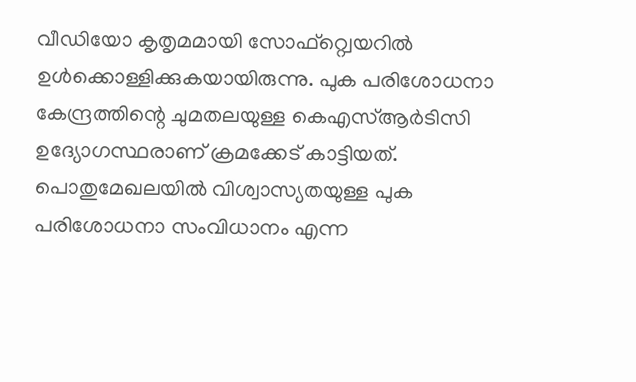വീഡിയോ കൃതൃമമായി സോഫ്റ്റ്വെയറിൽ ഉൾക്കൊള്ളിക്കുകയായിരുന്നു. പുക പരിശോധനാ കേന്ദ്രത്തിന്റെ ചുമതലയുള്ള കെഎസ്ആർടിസി ഉദ്യോഗസ്ഥരാണ് ക്രമക്കേട് കാട്ടിയത്.
പൊതുമേഖലയിൽ വിശ്വാസ്യതയുള്ള പുക പരിശോധനാ സംവിധാനം എന്ന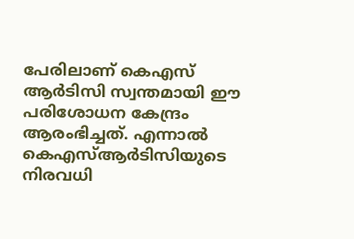പേരിലാണ് കെഎസ് ആർടിസി സ്വന്തമായി ഈ പരിശോധന കേന്ദ്രം ആരംഭിച്ചത്. എന്നാൽ കെഎസ്ആർടിസിയുടെ നിരവധി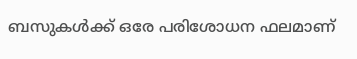ബസുകൾക്ക് ഒരേ പരിശോധന ഫലമാണ്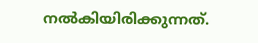നൽകിയിരിക്കുന്നത്.